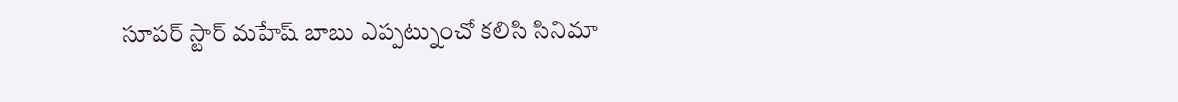సూపర్ స్టార్ మహేష్ బాబు ఎప్పట్నుంచో కలిసి సినిమా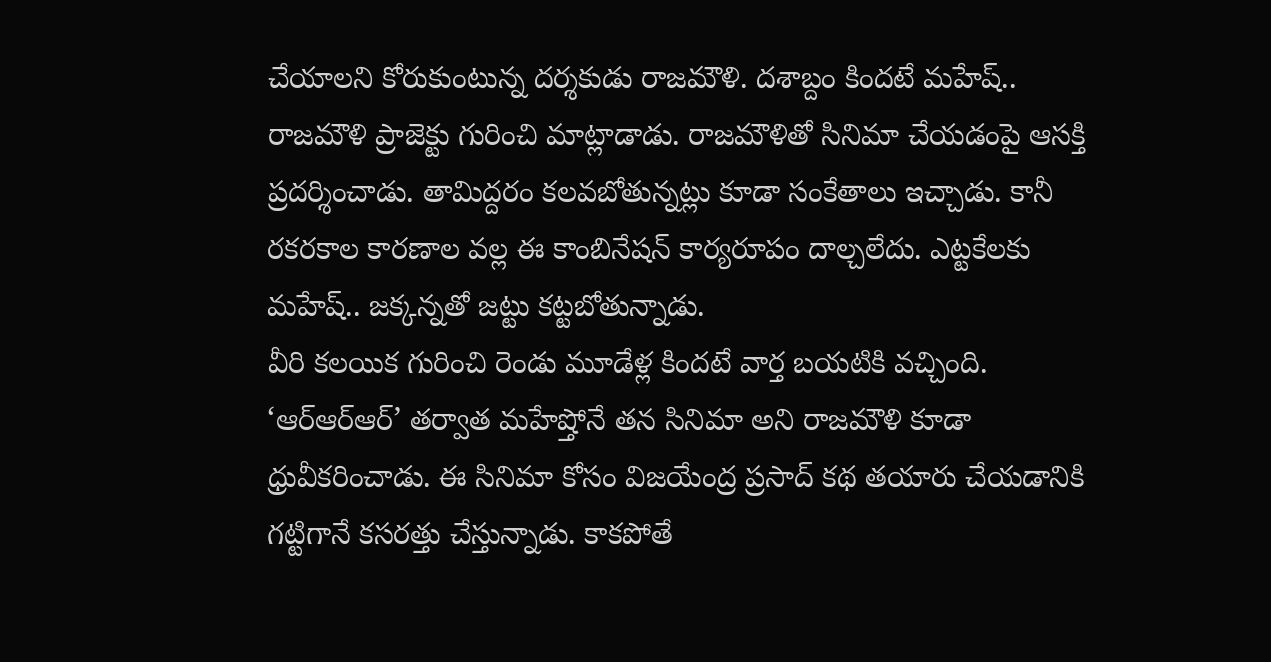చేయాలని కోరుకుంటున్న దర్శకుడు రాజమౌళి. దశాబ్దం కిందటే మహేష్.. రాజమౌళి ప్రాజెక్టు గురించి మాట్లాడాడు. రాజమౌళితో సినిమా చేయడంపై ఆసక్తి ప్రదర్శించాడు. తామిద్దరం కలవబోతున్నట్లు కూడా సంకేతాలు ఇచ్చాడు. కానీ రకరకాల కారణాల వల్ల ఈ కాంబినేషన్ కార్యరూపం దాల్చలేదు. ఎట్టకేలకు మహేష్.. జక్కన్నతో జట్టు కట్టబోతున్నాడు.
వీరి కలయిక గురించి రెండు మూడేళ్ల కిందటే వార్త బయటికి వచ్చింది. ‘ఆర్ఆర్ఆర్’ తర్వాత మహేష్తోనే తన సినిమా అని రాజమౌళి కూడా ధ్రువీకరించాడు. ఈ సినిమా కోసం విజయేంద్ర ప్రసాద్ కథ తయారు చేయడానికి గట్టిగానే కసరత్తు చేస్తున్నాడు. కాకపోతే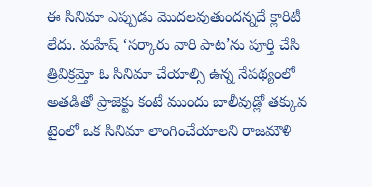ఈ సినిమా ఎప్పుడు మొదలవుతుందన్నదే క్లారిటీ లేదు. మహేష్ ‘సర్కారు వారి పాట’ను పూర్తి చేసి త్రివిక్రమ్తో ఓ సినిమా చేయాల్సి ఉన్న నేపథ్యంలో అతడితో ప్రాజెక్టు కంటే ముందు బాలీవుడ్లో తక్కువ టైంలో ఒక సినిమా లాంగించేయాలని రాజమౌళి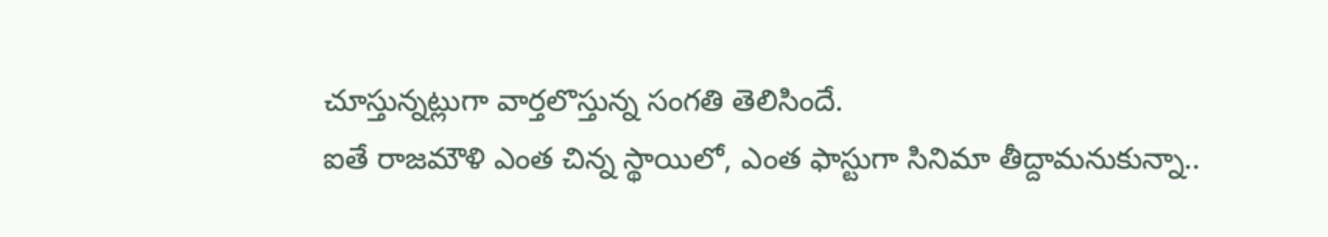చూస్తున్నట్లుగా వార్తలొస్తున్న సంగతి తెలిసిందే.
ఐతే రాజమౌళి ఎంత చిన్న స్థాయిలో, ఎంత ఫాస్టుగా సినిమా తీద్దామనుకున్నా..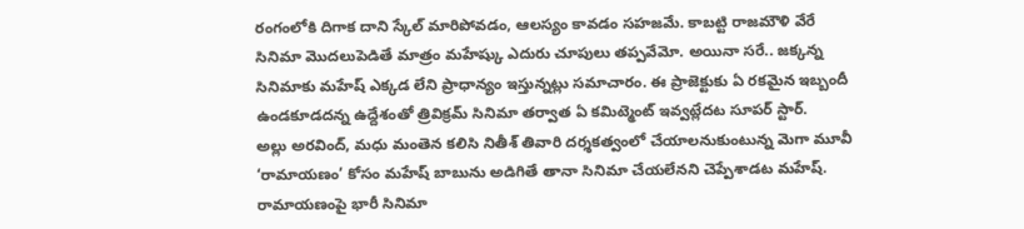రంగంలోకి దిగాక దాని స్కేల్ మారిపోవడం, ఆలస్యం కావడం సహజమే. కాబట్టి రాజమౌళి వేరే సినిమా మొదలుపెడితే మాత్రం మహేష్కు ఎదురు చూపులు తప్పవేమో. అయినా సరే.. జక్కన్న సినిమాకు మహేష్ ఎక్కడ లేని ప్రాధాన్యం ఇస్తున్నట్లు సమాచారం. ఈ ప్రాజెక్టుకు ఏ రకమైన ఇబ్బందీ ఉండకూడదన్న ఉద్దేశంతో త్రివిక్రమ్ సినిమా తర్వాత ఏ కమిట్మెంట్ ఇవ్వట్లేదట సూపర్ స్టార్.
అల్లు అరవింద్, మధు మంతెన కలిసి నితీశ్ తివారి దర్శకత్వంలో చేయాలనుకుంటున్న మెగా మూవీ ‘రామాయణం’ కోసం మహేష్ బాబును అడిగితే తానా సినిమా చేయలేనని చెప్పేశాడట మహేష్. రామాయణంపై భారీ సినిమా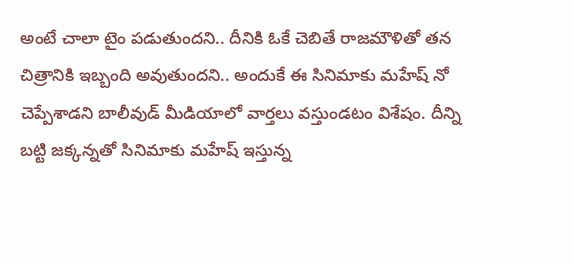అంటే చాలా టైం పడుతుందని.. దీనికి ఓకే చెబితే రాజమౌళితో తన చిత్రానికి ఇబ్బంది అవుతుందని.. అందుకే ఈ సినిమాకు మహేష్ నో చెప్పేశాడని బాలీవుడ్ మీడియాలో వార్తలు వస్తుండటం విశేషం. దీన్ని బట్టి జక్కన్నతో సినిమాకు మహేష్ ఇస్తున్న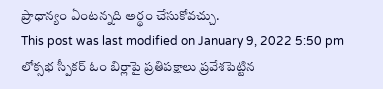ప్రాధాన్యం ఏంటన్నది అర్థం చేసుకోవచ్చు.
This post was last modified on January 9, 2022 5:50 pm
లోక్సభ స్పీకర్ ఓం బిర్లాపై ప్రతిపక్షాలు ప్రవేశపెట్టిన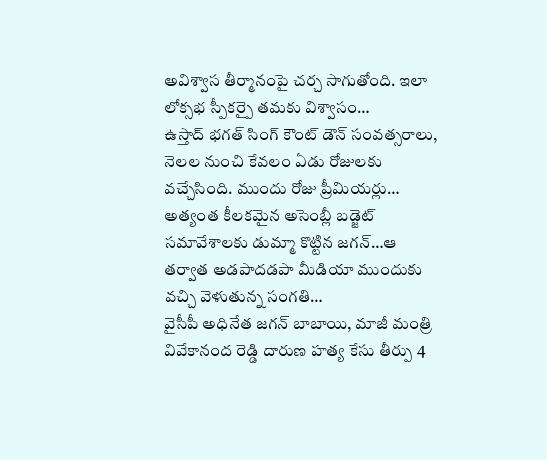అవిశ్వాస తీర్మానంపై చర్చ సాగుతోంది. ఇలా లోక్సభ స్పీకర్పై తమకు విశ్వాసం…
ఉస్తాద్ భగత్ సింగ్ కౌంట్ డౌన్ సంవత్సరాలు, నెలల నుంచి కేవలం ఏడు రోజులకు వచ్చేసింది. ముందు రోజు ప్రీమియర్లు…
అత్యంత కీలకమైన అసెంబ్లీ బడ్జెట్ సమావేశాలకు డుమ్మా కొట్టిన జగన్…ఆ తర్వాత అడపాదడపా మీడియా ముందుకు వచ్చి వెళుతున్న సంగతి…
వైసీపీ అధినేత జగన్ బాబాయి, మాజీ మంత్రి వివేకానంద రెడ్డి దారుణ హత్య కేసు తీర్పు 4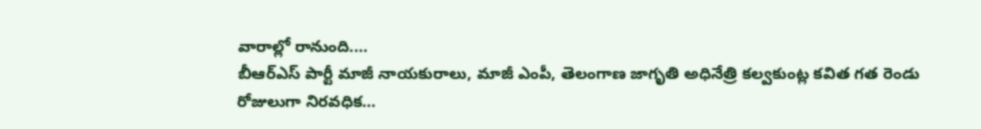వారాల్లో రానుంది.…
బీఆర్ఎస్ పార్టీ మాజీ నాయకురాలు, మాజీ ఎంపీ, తెలంగాణ జాగృతి అధినేత్రి కల్వకుంట్ల కవిత గత రెండు రోజులుగా నిరవధిక…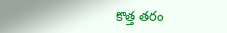కొత్త తరం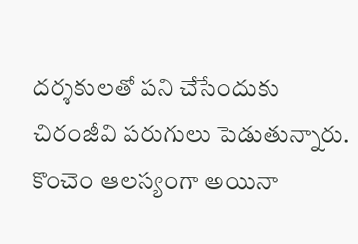దర్శకులతో పని చేసేందుకు చిరంజీవి పరుగులు పెడుతున్నారు. కొంచెం ఆలస్యంగా అయినా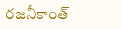రజనీకాంత్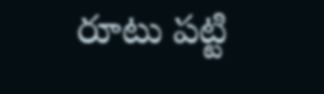రూటు పట్టి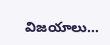విజయాలు…